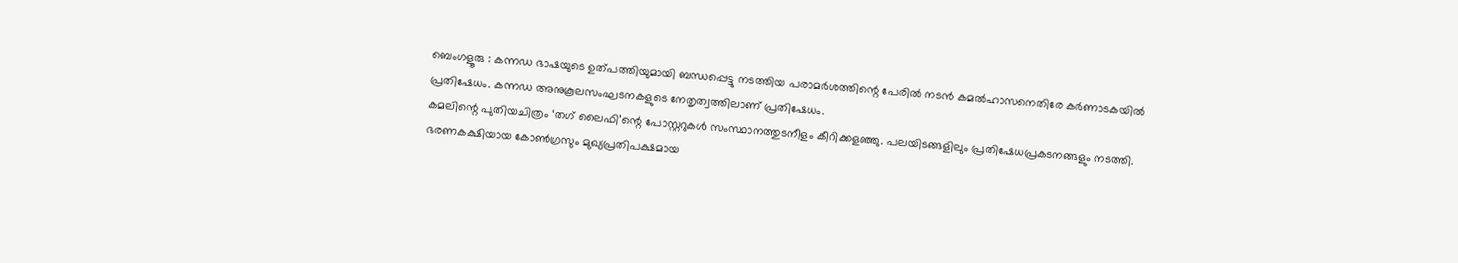ബെംഗളൂരു : കന്നഡ ഭാഷയുടെ ഉത്പത്തിയുമായി ബന്ധപ്പെട്ടു നടത്തിയ പരാമർശത്തിന്റെ പേരിൽ നടൻ കമൽഹാസനെതിരേ കർണാടകയിൽ പ്രതിഷേധം. കന്നഡ അനുകൂലസംഘടനകളുടെ നേതൃത്വത്തിലാണ് പ്രതിഷേധം.
കമലിന്റെ പുതിയചിത്രം ‘തഗ് ലൈഫി’ന്റെ പോസ്റ്ററുകൾ സംസ്ഥാനത്തുടനീളം കീറിക്കളഞ്ഞു. പലയിടങ്ങളിലും പ്രതിഷേധപ്രകടനങ്ങളും നടത്തി. ഭരണകക്ഷിയായ കോൺഗ്രസും മുഖ്യപ്രതിപക്ഷമായ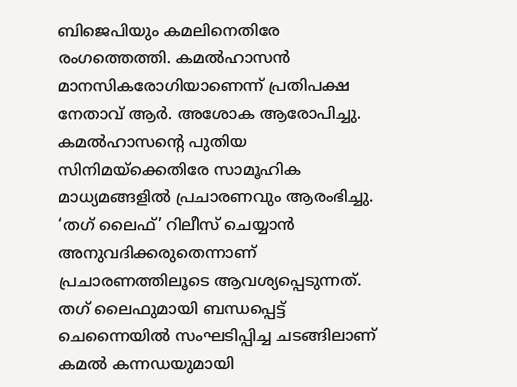ബിജെപിയും കമലിനെതിരേ രംഗത്തെത്തി. കമൽഹാസൻ മാനസികരോഗിയാണെന്ന് പ്രതിപക്ഷ നേതാവ് ആർ. അശോക ആരോപിച്ചു.
കമൽഹാസന്റെ പുതിയ സിനിമയ്ക്കെതിരേ സാമൂഹിക മാധ്യമങ്ങളിൽ പ്രചാരണവും ആരംഭിച്ചു. ‘തഗ് ലൈഫ്’ റിലീസ് ചെയ്യാൻ അനുവദിക്കരുതെന്നാണ് പ്രചാരണത്തിലൂടെ ആവശ്യപ്പെടുന്നത്.
തഗ് ലൈഫുമായി ബന്ധപ്പെട്ട് ചെന്നൈയിൽ സംഘടിപ്പിച്ച ചടങ്ങിലാണ് കമൽ കന്നഡയുമായി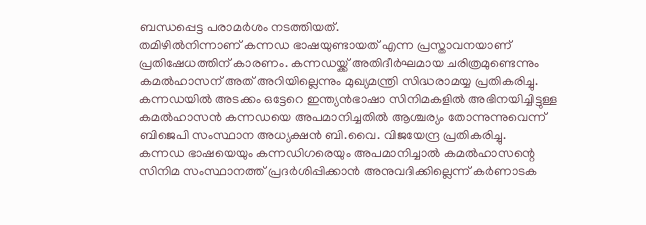ബന്ധപ്പെട്ട പരാമർശം നടത്തിയത്.
തമിഴിൽനിന്നാണ് കന്നഡ ഭാഷയുണ്ടായത് എന്ന പ്രസ്താവനയാണ് പ്രതിഷേധത്തിന് കാരണം. കന്നഡയ്ക്ക് അതിദീർഘമായ ചരിത്രമുണ്ടെന്നും കമൽഹാസന് അത് അറിയില്ലെന്നും മുഖ്യമന്ത്രി സിദ്ധരാമയ്യ പ്രതികരിച്ചു. കന്നഡയിൽ അടക്കം ഒട്ടേറെ ഇന്ത്യൻഭാഷാ സിനിമകളിൽ അഭിനയിച്ചിട്ടുള്ള കമൽഹാസൻ കന്നഡയെ അപമാനിച്ചതിൽ ആശ്ചര്യം തോന്നുന്നുവെന്ന് ബിജെപി സംസ്ഥാന അധ്യക്ഷൻ ബി.വൈ. വിജയേന്ദ്ര പ്രതികരിച്ചു.
കന്നഡ ഭാഷയെയും കന്നഡിഗരെയും അപമാനിച്ചാൽ കമൽഹാസന്റെ സിനിമ സംസ്ഥാനത്ത് പ്രദർശിപ്പിക്കാൻ അനുവദിക്കില്ലെന്ന് കർണാടക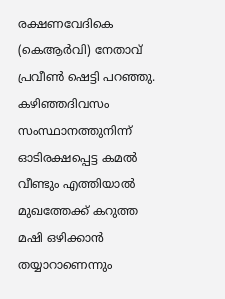രക്ഷണവേദികെ (കെആർവി) നേതാവ് പ്രവീൺ ഷെട്ടി പറഞ്ഞു.
കഴിഞ്ഞദിവസം സംസ്ഥാനത്തുനിന്ന് ഓടിരക്ഷപ്പെട്ട കമൽ വീണ്ടും എത്തിയാൽ മുഖത്തേക്ക് കറുത്ത മഷി ഒഴിക്കാൻ തയ്യാറാണെന്നും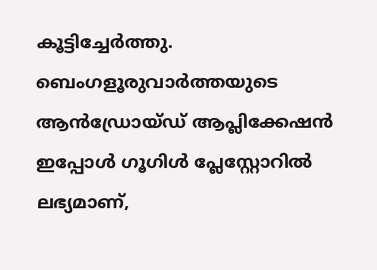കൂട്ടിച്ചേർത്തു.
ബെംഗളൂരുവാർത്തയുടെ ആൻഡ്രോയ്ഡ് ആപ്ലിക്കേഷൻ ഇപ്പോൾ ഗൂഗിൾ പ്ലേസ്റ്റോറിൽ ലഭ്യമാണ്,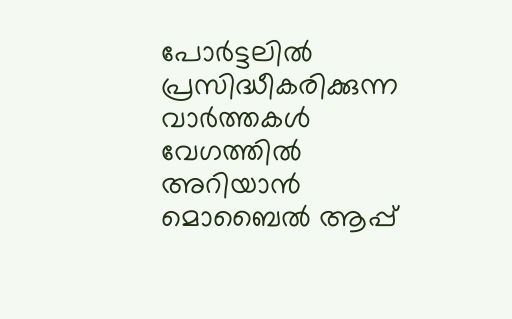പോർട്ടലിൽ പ്രസിദ്ധീകരിക്കുന്ന വാർത്തകൾ വേഗത്തിൽ അറിയാൻ മൊബൈൽ ആപ്പ്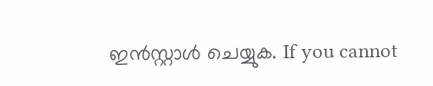ഇൻസ്റ്റാൾ ചെയ്യുക. If you cannot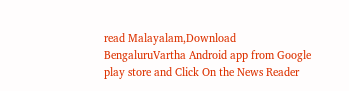read Malayalam,Download BengaluruVartha Android app from Google play store and Click On the News Reader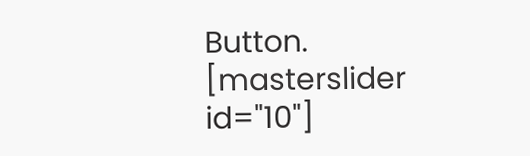Button. [masterslider id="10"]